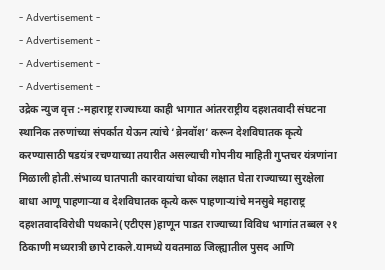- Advertisement -
- Advertisement -
- Advertisement -
- Advertisement -
उद्रेक न्युज वृत्त :-महाराष्ट्र राज्याच्या काही भागात आंतरराष्ट्रीय दहशतवादी संघटना स्थानिक तरुणांच्या संपर्कात येऊन त्यांचे ‘ब्रेनवॉश’ करून देशविघातक कृत्ये करण्यासाठी षडयंत्र रचण्याच्या तयारीत असल्याची गोपनीय माहिती गुप्तचर यंत्रणांना मिळाली होती.संभाव्य घातपाती कारवायांचा धोका लक्षात घेता राज्याच्या सुरक्षेला बाधा आणू पाहणाऱ्या व देशविघातक कृत्ये करू पाहणाऱ्यांचे मनसुबे महाराष्ट्र दहशतवादविरोधी पथकाने(एटीएस)हाणून पाडत राज्याच्या विविध भागांत तब्बल २१ ठिकाणी मध्यरात्री छापे टाकले.यामध्ये यवतमाळ जिल्ह्यातील पुसद आणि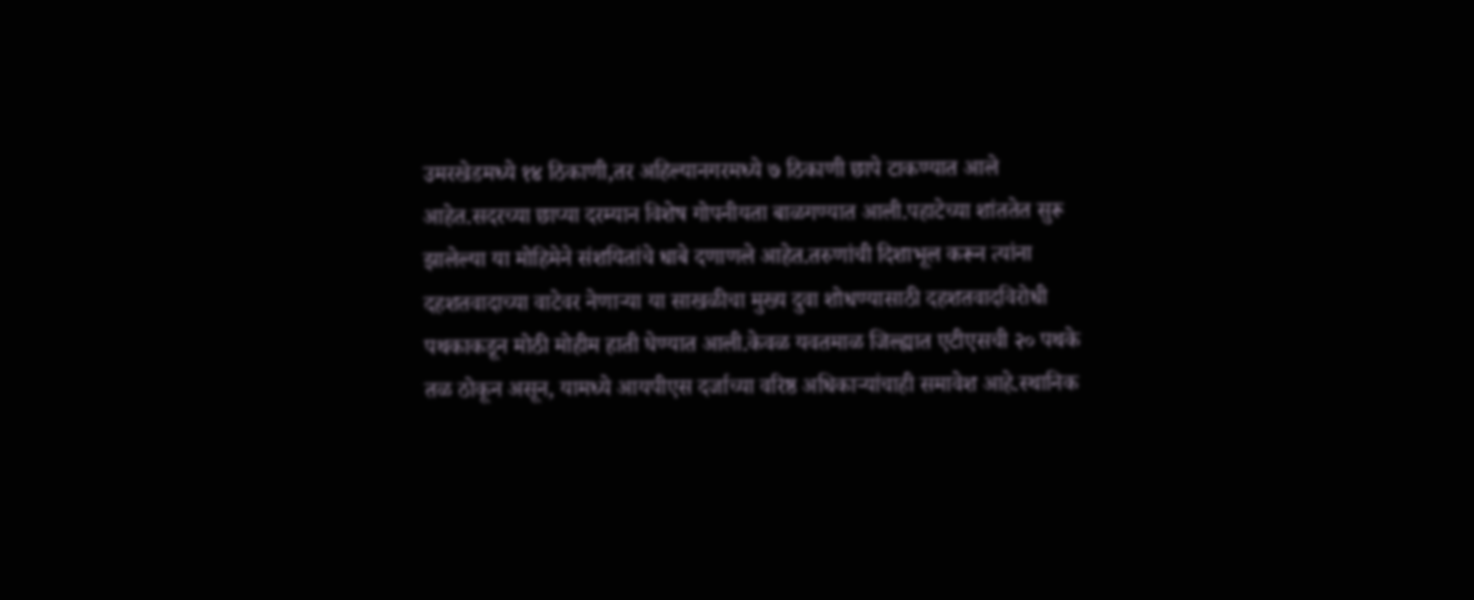उमरखेडमध्ये १४ ठिकाणी,तर अहिल्यानगरमध्ये ७ ठिकाणी छापे टाकण्यात आले आहेत.सदरच्या छाप्या दरम्यान विशेष गोपनीयता बाळगण्यात आली.पहाटेच्या शांततेत सुरू
झालेल्या या मोहिमेने संशयितांचे धाबे दणाणले आहेत.तरुणांची दिशाभूल करून त्यांना दहशतवादाच्या वाटेवर नेणाऱ्या या साखळीचा मुख्य दुवा शोधण्यासाठी दहशतवादविरोधी पथकाकडून मोठी मोहीम हाती घेण्यात आली.केवळ यवतमाळ जिल्ह्यात एटीएसची २० पथके तळ ठोकून असून, यामध्ये आयपीएस दर्जाच्या वरिष्ठ अधिकाऱ्यांचाही समावेश आहे.स्थानिक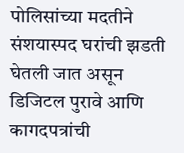पोलिसांच्या मदतीने संशयास्पद घरांची झडती घेतली जात असून डिजिटल पुरावे आणि कागदपत्रांची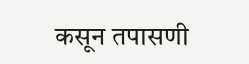कसून तपासणी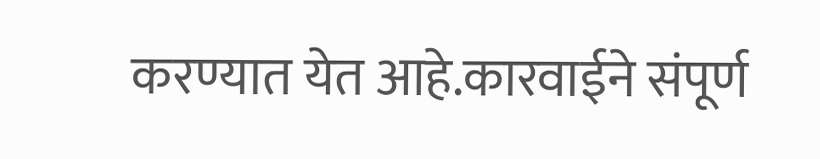करण्यात येत आहे.कारवाईने संपूर्ण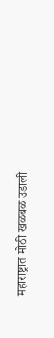महाराष्ट्रात मोठी खळबळ उडाली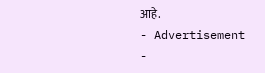आहे.
- Advertisement -